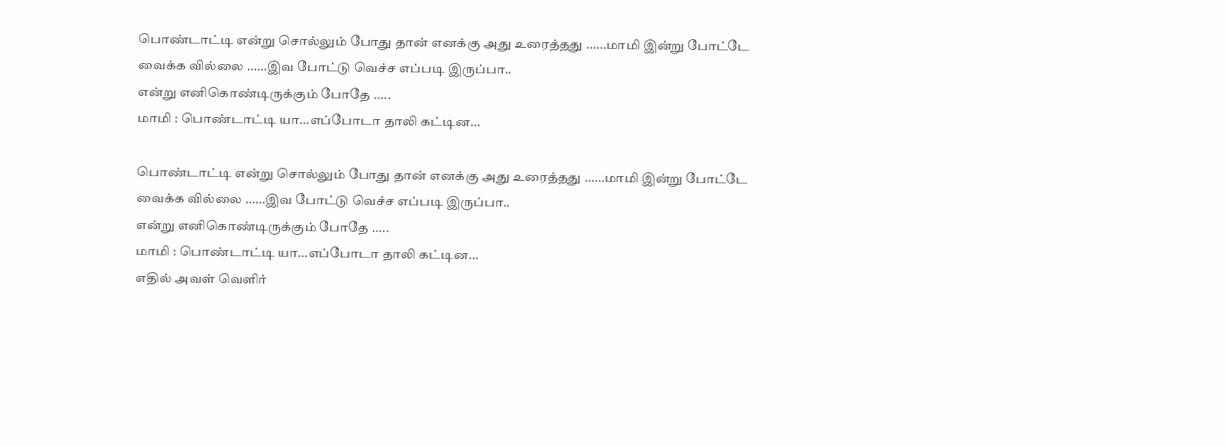பொண்டாட்டி என்று சொல்லும் போது தான் எனக்கு அது உரைத்தது ……மாமி இன்று போட்டே வைக்க வில்லை ……இவ போட்டு வெச்ச எப்படி இருப்பா..
என்று எனிகொண்டிருக்கும் போதே …..
மாமி : பொண்டாட்டி யா…எப்போடா தாலி கட்டின…

பொண்டாட்டி என்று சொல்லும் போது தான் எனக்கு அது உரைத்தது ……மாமி இன்று போட்டே வைக்க வில்லை ……இவ போட்டு வெச்ச எப்படி இருப்பா..
என்று எனிகொண்டிருக்கும் போதே …..
மாமி : பொண்டாட்டி யா…எப்போடா தாலி கட்டின…
எதில் அவள் வெளிர்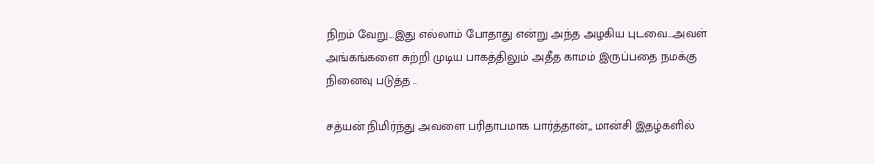நிறம் வேறு…இது எல்லாம் போதாது என்று அந்த அழகிய புடவை…அவள் அங்கங்களை சுற்றி முடிய பாகத்திலும் அதீத காமம் இருப்பதை நமக்கு நினைவு படுத்த ..

சத்யன் நிமிர்ந்து அவளை பரிதாபமாக பார்த்தான்,, மான்சி இதழ்களில்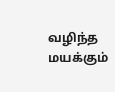வழிந்த மயக்கும்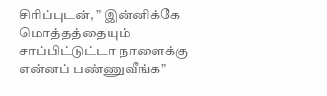சிரிப்புடன், ” இன்னிக்கே மொத்தத்தையும் சாப்பிட்டுட்டா நாளைக்கு என்னப் பண்ணுவீங்க”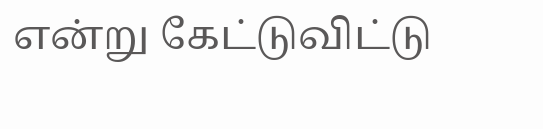என்று கேட்டுவிட்டு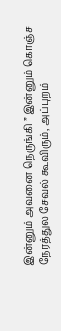இன்னும் அவனை நெருங்கி ” இன்னும் கொஞ்ச நேரத்துல சேவல் கூவிரும், அப்புறம்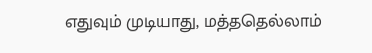எதுவும் முடியாது, மத்ததெல்லாம்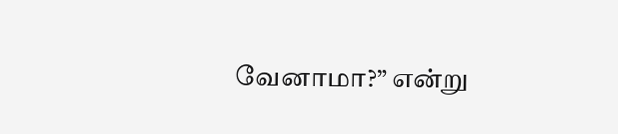வேனாமா?” என்று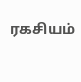ரகசியம்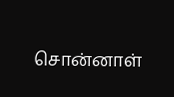சொன்னாள்